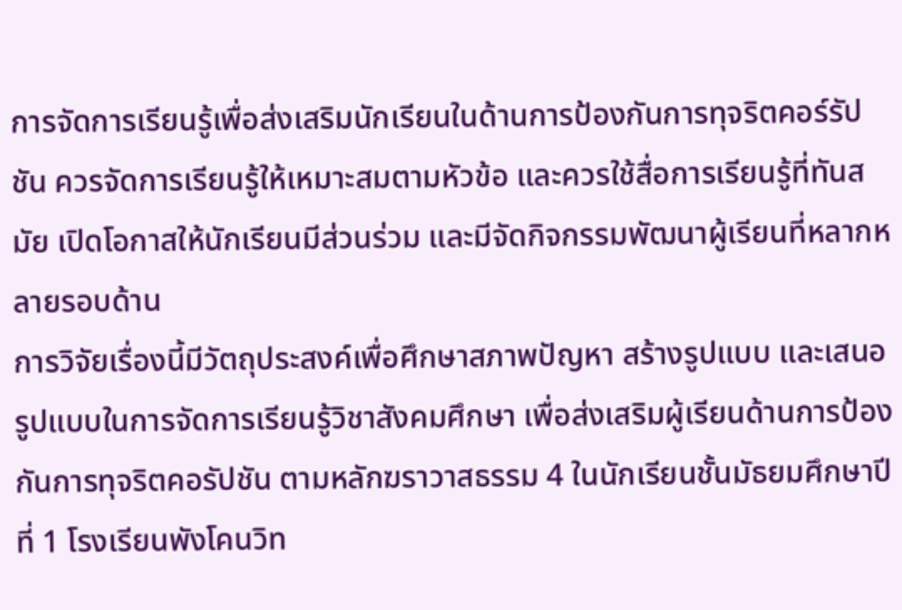การจัดการเรียนรู้เพื่อส่งเสริมนักเรียนในด้านการป้องกันการทุจริตคอร์รัปชัน ควรจัดการเรียนรู้ให้เหมาะสมตามหัวข้อ และควรใช้สื่อการเรียนรู้ที่ทันสมัย เปิดโอกาสให้นักเรียนมีส่วนร่วม และมีจัดกิจกรรมพัฒนาผู้เรียนที่หลากหลายรอบด้าน
การวิจัยเรื่องนี้มีวัตถุประสงค์เพื่อศึกษาสภาพปัญหา สร้างรูปแบบ และเสนอรูปแบบในการจัดการเรียนรู้วิชาสังคมศึกษา เพื่อส่งเสริมผู้เรียนด้านการป้องกันการทุจริตคอรัปชัน ตามหลักฆราวาสธรรม 4 ในนักเรียนชั้นมัธยมศึกษาปีที่ 1 โรงเรียนพังโคนวิท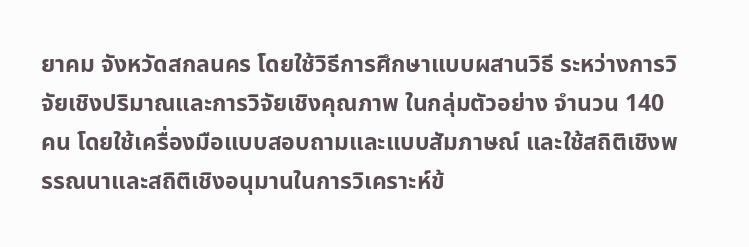ยาคม จังหวัดสกลนคร โดยใช้วิธีการศึกษาแบบผสานวิธี ระหว่างการวิจัยเชิงปริมาณและการวิจัยเชิงคุณภาพ ในกลุ่มตัวอย่าง จำนวน 140 คน โดยใช้เครื่องมือแบบสอบถามและแบบสัมภาษณ์ และใช้สถิติเชิงพรรณนาและสถิติเชิงอนุมานในการวิเคราะห์ข้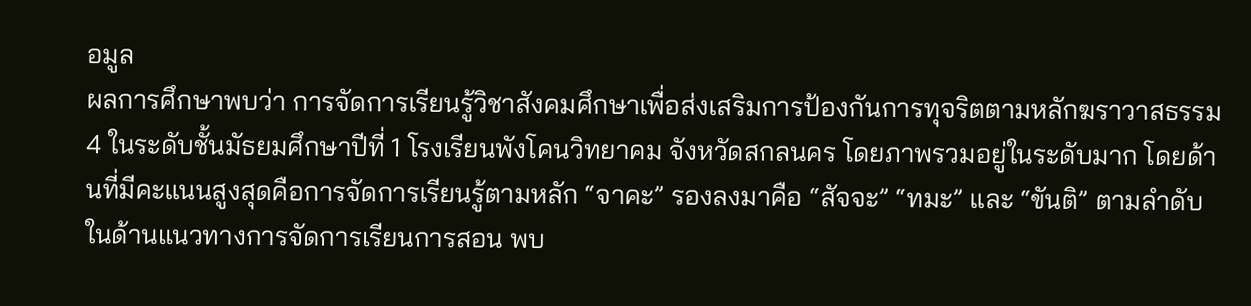อมูล
ผลการศึกษาพบว่า การจัดการเรียนรู้วิชาสังคมศึกษาเพื่อส่งเสริมการป้องกันการทุจริตตามหลักฆราวาสธรรม 4 ในระดับชั้นมัธยมศึกษาปีที่ 1 โรงเรียนพังโคนวิทยาคม จังหวัดสกลนคร โดยภาพรวมอยู่ในระดับมาก โดยด้านที่มีคะแนนสูงสุดคือการจัดการเรียนรู้ตามหลัก “จาคะ” รองลงมาคือ “สัจจะ” “ทมะ” และ “ขันติ” ตามลำดับ
ในด้านแนวทางการจัดการเรียนการสอน พบ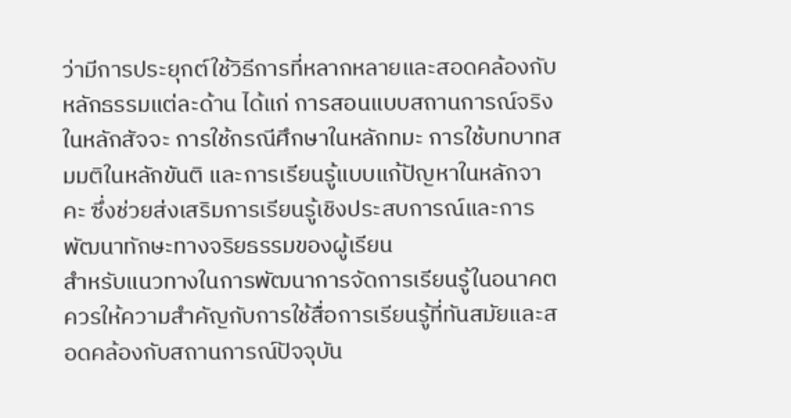ว่ามีการประยุกต์ใช้วิธีการที่หลากหลายและสอดคล้องกับหลักธรรมแต่ละด้าน ได้แก่ การสอนแบบสถานการณ์จริงในหลักสัจจะ การใช้กรณีศึกษาในหลักทมะ การใช้บทบาทสมมติในหลักขันติ และการเรียนรู้แบบแก้ปัญหาในหลักจาคะ ซึ่งช่วยส่งเสริมการเรียนรู้เชิงประสบการณ์และการพัฒนาทักษะทางจริยธรรมของผู้เรียน
สำหรับแนวทางในการพัฒนาการจัดการเรียนรู้ในอนาคต ควรให้ความสำคัญกับการใช้สื่อการเรียนรู้ที่ทันสมัยและสอดคล้องกับสถานการณ์ปัจจุบัน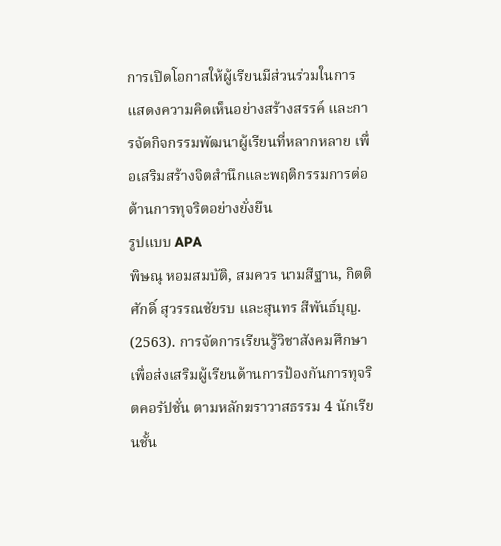การเปิดโอกาสให้ผู้เรียนมีส่วนร่วมในการแสดงความคิดเห็นอย่างสร้างสรรค์ และการจัดกิจกรรมพัฒนาผู้เรียนที่หลากหลาย เพื่อเสริมสร้างจิตสำนึกและพฤติกรรมการต่อต้านการทุจริตอย่างยั่งยืน
รูปแบบ APA
พิษณุ หอมสมบัติ, สมควร นามสีฐาน, กิตติศักดิ์ สุวรรณชัยรบ และสุนทร สีพันธ์บุญ. (2563). การจัดการเรียนรู้วิชาสังคมศึกษา เพื่อส่งเสริมผู้เรียนด้านการป้องกันการทุจริตคอรัปชั่น ตามหลักฆราวาสธรรม 4 นักเรียนชั้น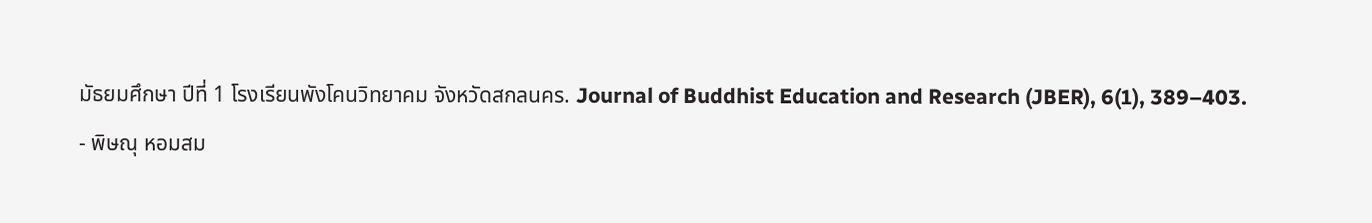มัธยมศึกษา ปีที่ 1 โรงเรียนพังโคนวิทยาคม จังหวัดสกลนคร. Journal of Buddhist Education and Research (JBER), 6(1), 389–403.
- พิษณุ หอมสม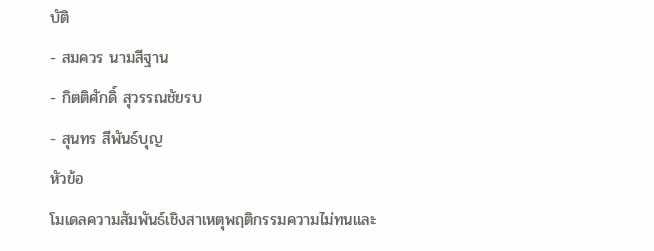บัติ
- สมควร นามสีฐาน
- กิตติศักดิ์ สุวรรณชัยรบ
- สุนทร สีพันธ์บุญ
หัวข้อ
โมเดลความสัมพันธ์เชิงสาเหตุพฤติกรรมความไม่ทนและ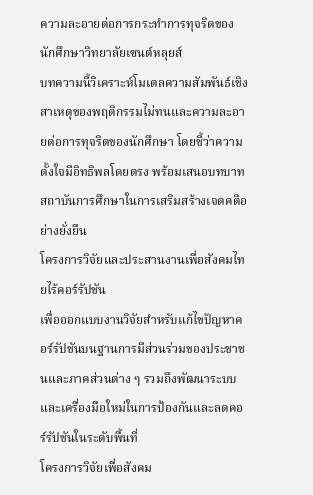ความละอายต่อการกระทำการทุจริตของนักศึกษาวิทยาลัยเซนต์หลุยส์
บทความนี้วิเคราะห์โมเดลความสัมพันธ์เชิงสาเหตุของพฤติกรรมไม่ทนและความละอายต่อการทุจริตของนักศึกษา โดยชี้ว่าความตั้งใจมีอิทธิพลโดยตรง พร้อมเสนอบทบาทสถาบันการศึกษาในการเสริมสร้างเจตคติอย่างยั่งยืน
โครงการวิจัยและประสานงานเพื่อสังคมไทยไร้คอร์รัปชัน
เพื่อออกแบบงานวิจัยสำหรับแก้ไขปัญหาคอร์รัปชันบนฐานการมีส่วนร่วมของประชาชนและภาคส่วนต่าง ๆ รวมถึงพัฒนาระบบและเครื่องมือใหม่ในการป้องกันและลดคอร์รัปชันในระดับพื้นที่
โครงการวิจัยเพื่อสังคม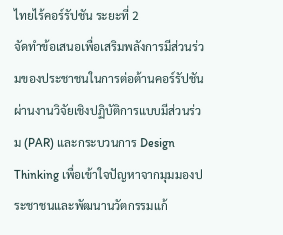ไทยไร้คอร์รัปชัน ระยะที่ 2
จัดทำข้อเสนอเพื่อเสริมพลังการมีส่วนร่วมของประชาชนในการต่อต้านคอร์รัปชัน ผ่านงานวิจัยเชิงปฏิบัติการแบบมีส่วนร่วม (PAR) และกระบวนการ Design Thinking เพื่อเข้าใจปัญหาจากมุมมองประชาชนและพัฒนานวัตกรรมแก้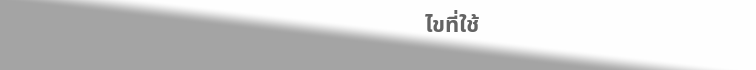ไขที่ใช้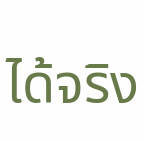ได้จริง